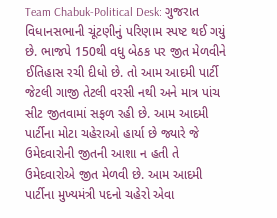Team Chabuk-Political Desk: ગુજરાત વિધાનસભાની ચૂંટણીનું પરિણામ સ્પષ્ટ થઈ ગયું છે. ભાજપે 150થી વધુ બેઠક પર જીત મેળવીને ઈતિહાસ રચી દીધો છે. તો આમ આદમી પાર્ટી જેટલી ગાજી તેટલી વરસી નથી અને માત્ર પાંચ સીટ જીતવામાં સફળ રહી છે. આમ આદમી પાર્ટીના મોટા ચહેરાઓ હાર્યા છે જ્યારે જે ઉમેદવારોની જીતની આશા ન હતી તે ઉમેદવારોએ જીત મેળવી છે. આમ આદમી પાર્ટીના મુખ્યમંત્રી પદનો ચહેરો એવા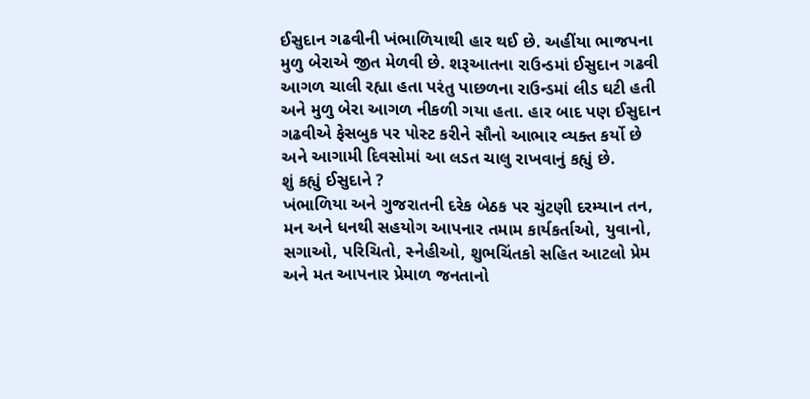ઈસુદાન ગઢવીની ખંભાળિયાથી હાર થઈ છે. અહીંયા ભાજપના મુળુ બેરાએ જીત મેળવી છે. શરૂઆતના રાઉન્ડમાં ઈસુદાન ગઢવી આગળ ચાલી રહ્યા હતા પરંતુ પાછળના રાઉન્ડમાં લીડ ઘટી હતી અને મુળુ બેરા આગળ નીકળી ગયા હતા. હાર બાદ પણ ઈસુદાન ગઢવીએ ફેસબુક પર પોસ્ટ કરીને સૌનો આભાર વ્યક્ત કર્યો છે અને આગામી દિવસોમાં આ લડત ચાલુ રાખવાનું કહ્યું છે.
શું કહ્યું ઈસુદાને ?
ખંભાળિયા અને ગુજરાતની દરેક બેઠક પર ચુંટણી દરમ્યાન તન, મન અને ધનથી સહયોગ આપનાર તમામ કાર્યકર્તાઓ, યુવાનો, સગાઓ, પરિચિતો, સ્નેહીઓ, શુભચિંતકો સહિત આટલો પ્રેમ અને મત આપનાર પ્રેમાળ જનતાનો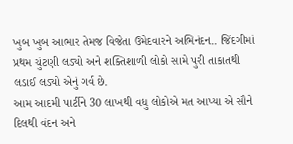ખુબ ખુબ આભાર તેમજ વિજેતા ઉમેદવારને અભિનંદન.. જિંદગીમાં પ્રથમ ચુંટણી લડ્યો અને શક્તિશાળી લોકો સામે પુરી તાકાતથી લડાઈ લડ્યો એનું ગર્વ છે.
આમ આદમી પાર્ટીને 30 લાખથી વધુ લોકોએ મત આપ્યા એ સૌને દિલથી વંદન અને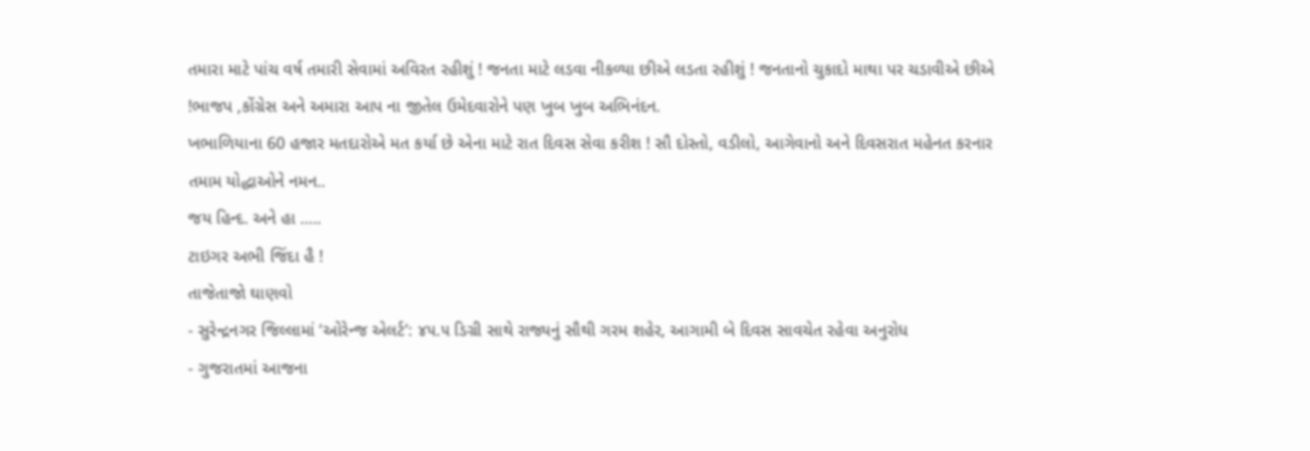તમારા માટે પાંચ વર્ષ તમારી સેવામાં અવિરત રહીશું ! જનતા માટે લડવા નીકળ્યા છીએ લડતા રહીશું ! જનતાનો ચુકાદો માથા પર ચડાવીએ છીએ !ભાજપ ,કોંગ્રેસ અને અમારા આપ ના જીતેલ ઉમેદવારોને પણ ખુબ ખુબ અભિનંદન.
ખભાળિયાના 60 હજાર મતદારોએ મત કર્યા છે એના માટે રાત દિવસ સેવા કરીશ ! સૌ દોસ્તો, વડીલો, આગેવાનો અને દિવસરાત મહેનત કરનાર તમામ યોદ્ધાઓને નમન..
જય હિન્દ. અને હા …..
ટાઇગર અભી જિંદા હૈ !
તાજેતાજો ઘાણવો
- સુરેન્દ્રનગર જિલ્લામાં ‘ઓરેન્જ એલર્ટ’: ૪૫.૫ ડિગ્રી સાથે રાજ્યનું સૌથી ગરમ શહેર, આગામી બે દિવસ સાવચેત રહેવા અનુરોધ
- ગુજરાતમાં આજના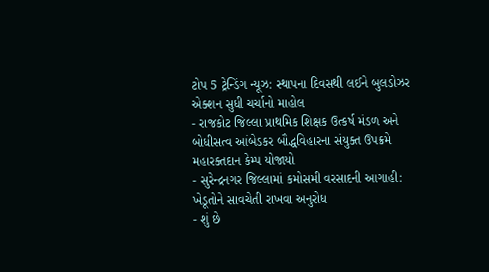ટોપ 5 ટ્રેન્ડિંગ ન્યૂઝ: સ્થાપના દિવસથી લઈને બુલડોઝર એક્શન સુધી ચર્ચાનો માહોલ
- રાજકોટ જિલ્લા પ્રાથમિક શિક્ષક ઉત્કર્ષ મંડળ અને બોધીસત્વ આંબેડકર બૌદ્ધવિહારના સંયુક્ત ઉપક્રમે મહારક્તદાન કેમ્પ યોજાયો
- સુરેન્દ્રનગર જિલ્લામાં કમોસમી વરસાદની આગાહી: ખેડૂતોને સાવચેતી રાખવા અનુરોધ
- શું છે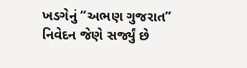ખડગેનું “અભણ ગુજરાત” નિવેદન જેણે સર્જ્યું છે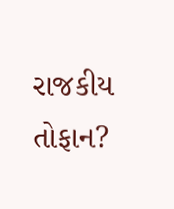રાજકીય તોફાન?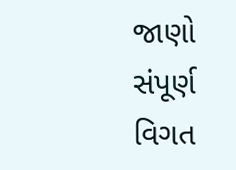જાણો સંપૂર્ણ વિગત